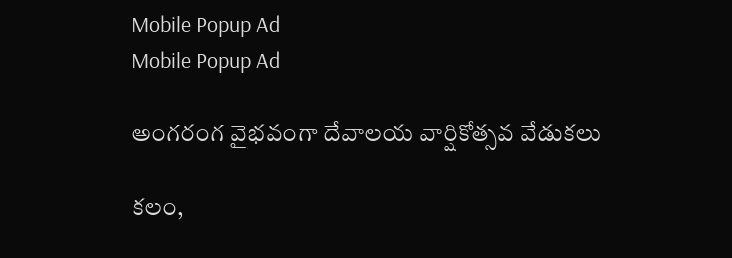Mobile Popup Ad
Mobile Popup Ad

అంగరంగ వైభవంగా దేవాలయ వార్షికోత్సవ వేడుకలు

కలం,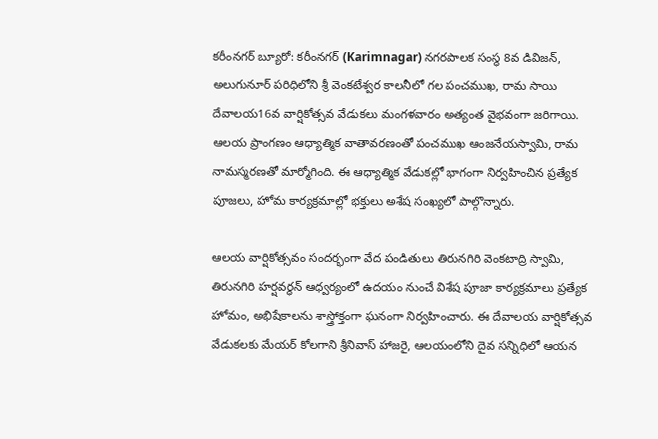కరీంనగర్ బ్యూరో: కరీంనగర్ (Karimnagar) నగరపాలక సంస్థ 8వ డివిజన్, అలుగునూర్ పరిధిలోని శ్రీ వెంకటేశ్వర కాలనీలో గల పంచముఖ, రామ సాయి దేవాలయ16వ వార్షికోత్సవ వేడుకలు మంగళవారం అత్యంత వైభవంగా జరిగాయి. ఆలయ ప్రాంగణం ఆధ్యాత్మిక వాతావరణంతో పంచముఖ ఆంజనేయస్వామి, రామ నామస్మరణతో మార్మోగింది. ఈ ఆధ్యాత్మిక వేడుకల్లో భాగంగా నిర్వహించిన ప్రత్యేక పూజలు, హోమ కార్యక్రమాల్లో భక్తులు అశేష సంఖ్యలో పాల్గొన్నారు.

ఆలయ వార్షికోత్సవం సందర్భంగా వేద పండితులు తిరునగిరి వెంకటాద్రి స్వామి, తిరునగిరి హర్షవర్ధన్ ఆధ్వర్యంలో ఉదయం నుంచే విశేష పూజా కార్యక్రమాలు ప్రత్యేక హోమం, అభిషేకాలను శాస్త్రోక్తంగా ఘనంగా నిర్వహించారు. ఈ దేవాలయ వార్షికోత్సవ వేడుకలకు మేయర్ కోలగాని శ్రీనివాస్ హాజరై, ఆలయంలోని దైవ సన్నిధిలో ఆయన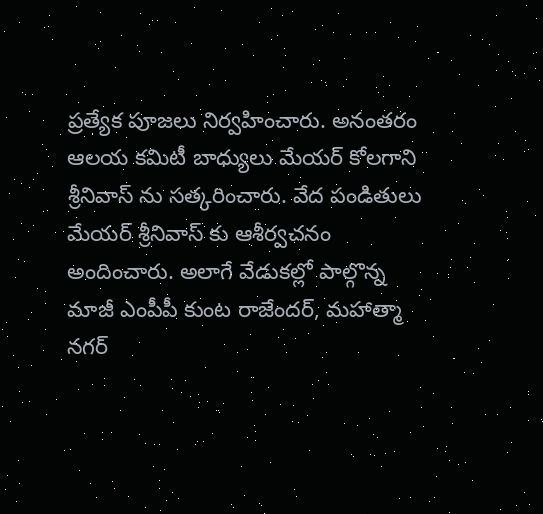ప్రత్యేక పూజలు నిర్వహించారు. అనంతరం ఆలయ కమిటీ బాధ్యులు మేయర్ కోలగాని శ్రీనివాస్ ను సత్కరించారు. వేద పండితులు మేయర్ శ్రీనివాస్ కు ఆశీర్వచనం అందించారు. అలాగే వేడుకల్లో పాల్గొన్న మాజీ ఎంపీపీ కుంట రాజేందర్, మహాత్మా నగర్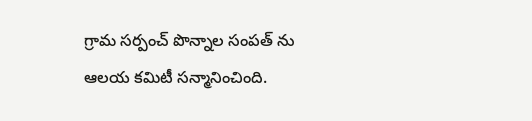గ్రామ సర్పంచ్ పొన్నాల సంపత్ ను ఆలయ కమిటీ సన్మానించింది.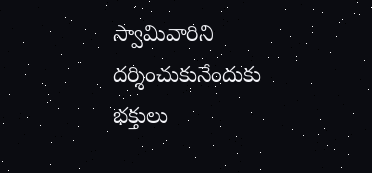స్వామివారిని దర్శించుకునేందుకు భక్తులు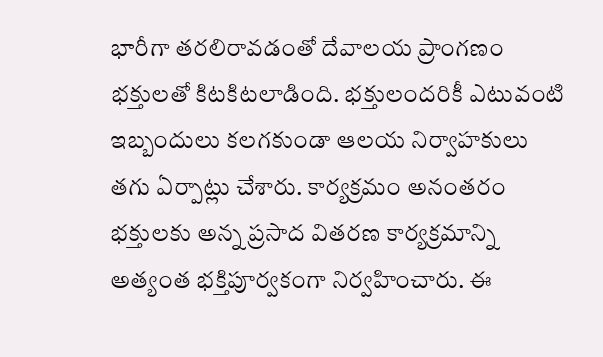భారీగా తరలిరావడంతో దేవాలయ ప్రాంగణం భక్తులతో కిటకిటలాడింది. భక్తులందరికీ ఎటువంటి ఇబ్బందులు కలగకుండా ఆలయ నిర్వాహకులు తగు ఏర్పాట్లు చేశారు. కార్యక్రమం అనంతరం భక్తులకు అన్న ప్రసాద వితరణ కార్యక్రమాన్ని అత్యంత భక్తిపూర్వకంగా నిర్వహించారు. ఈ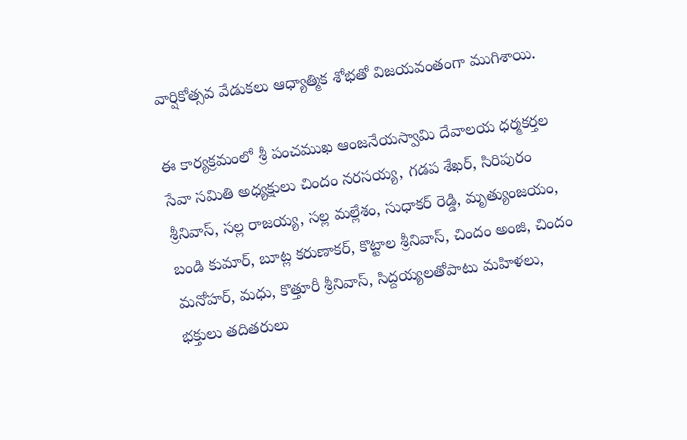వార్షికోత్సవ వేడుకలు ఆధ్యాత్మిక శోభతో విజయవంతంగా ముగిశాయి.

ఈ కార్యక్రమంలో శ్రీ పంచముఖ ఆంజనేయస్వామి దేవాలయ ధర్మకర్తల సేవా సమితి అధ్యక్షులు చిందం నరసయ్య, గడప శేఖర్, సిరిపురం శ్రీనివాస్, సల్ల రాజయ్య, సల్ల మల్లేశం, సుధాకర్ రెడ్డి, మృత్యుంజయం, బండి కుమార్, బూట్ల కరుణాకర్, కొట్టాల శ్రీనివాస్, చిందం అంజి, చిందం మనోహర్, మధు, కొత్తూరీ శ్రీనివాస్, సిద్దయ్యలతోపాటు మహిళలు, భక్తులు తదితరులు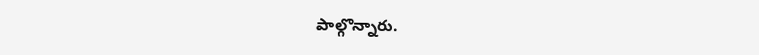పాల్గొన్నారు.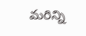మ‌రిన్ని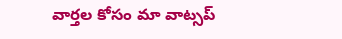వార్త‌ల కోసం మా వాట్స‌ప్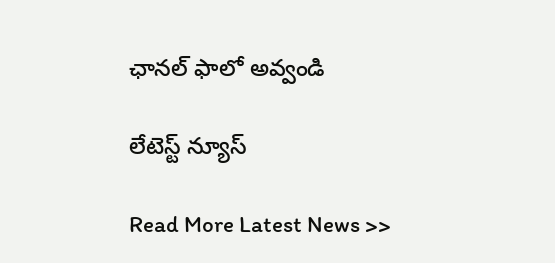ఛాన‌ల్ ఫాలో అవ్వండి

లేటెస్ట్ న్యూస్‌

Read More Latest News >>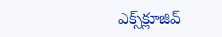ఎక్స్‌క్లూజివ్‌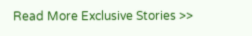Read More Exclusive Stories >>